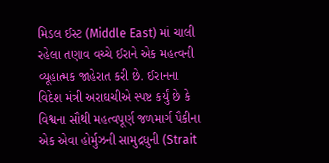મિડલ ઈસ્ટ (Middle East) માં ચાલી રહેલા તણાવ વચ્ચે ઈરાને એક મહત્વની વ્યૂહાત્મક જાહેરાત કરી છે. ઈરાનના વિદેશ મંત્રી અરાઘચીએ સ્પષ્ટ કર્યું છે કે વિશ્વના સૌથી મહત્વપૂર્ણ જળમાર્ગ પૈકીના એક એવા હોર્મુઝની સામુદ્રધુની (Strait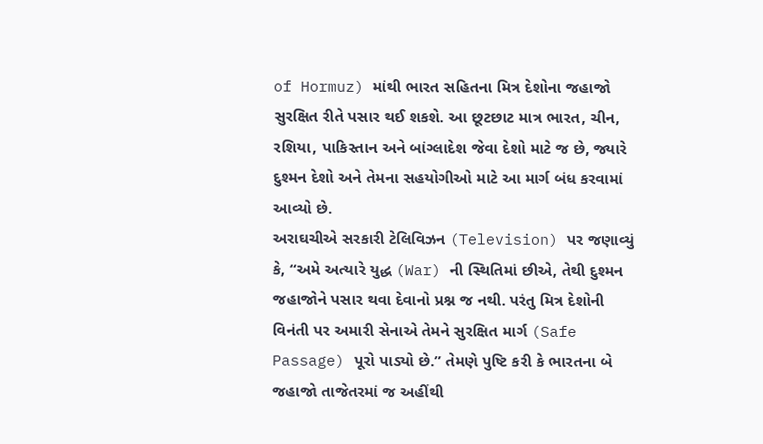of Hormuz) માંથી ભારત સહિતના મિત્ર દેશોના જહાજો સુરક્ષિત રીતે પસાર થઈ શકશે. આ છૂટછાટ માત્ર ભારત, ચીન, રશિયા, પાકિસ્તાન અને બાંગ્લાદેશ જેવા દેશો માટે જ છે, જ્યારે દુશ્મન દેશો અને તેમના સહયોગીઓ માટે આ માર્ગ બંધ કરવામાં આવ્યો છે.
અરાઘચીએ સરકારી ટેલિવિઝન (Television) પર જણાવ્યું કે, “અમે અત્યારે યુદ્ધ (War) ની સ્થિતિમાં છીએ, તેથી દુશ્મન જહાજોને પસાર થવા દેવાનો પ્રશ્ન જ નથી. પરંતુ મિત્ર દેશોની વિનંતી પર અમારી સેનાએ તેમને સુરક્ષિત માર્ગ (Safe Passage) પૂરો પાડ્યો છે.” તેમણે પુષ્ટિ કરી કે ભારતના બે જહાજો તાજેતરમાં જ અહીંથી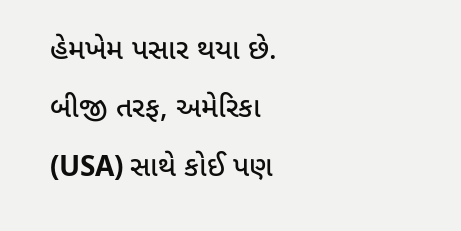હેમખેમ પસાર થયા છે. બીજી તરફ, અમેરિકા (USA) સાથે કોઈ પણ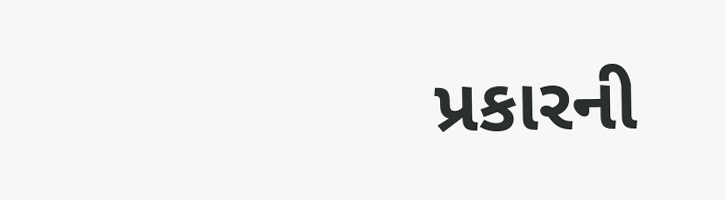પ્રકારની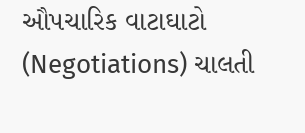ઔપચારિક વાટાઘાટો (Negotiations) ચાલતી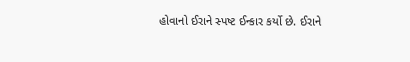હોવાનો ઈરાને સ્પષ્ટ ઈન્કાર કર્યો છે. ઈરાને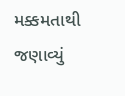મક્કમતાથી જણાવ્યું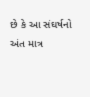છે કે આ સંઘર્ષનો અંત માત્ર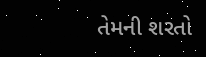તેમની શરતો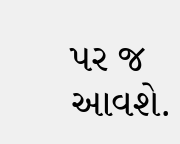પર જ આવશે.